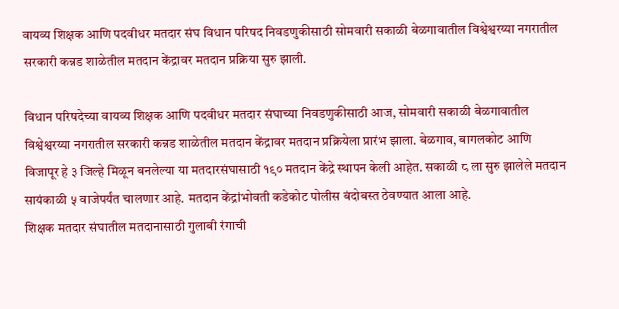वायव्य शिक्षक आणि पदवीधर मतदार संघ विधान परिषद निवडणुकीसाठी सोमवारी सकाळी बेळगावातील विश्वेश्वरय्या नगरातील सरकारी कन्नड शाळेतील मतदान केंद्रावर मतदान प्रक्रिया सुरु झाली.

विधान परिषदेच्या वायव्य शिक्षक आणि पदवीधर मतदार संघाच्या निवडणुकीसाठी आज, सोमवारी सकाळी बेळगावातील विश्वेश्वरय्या नगरातील सरकारी कन्नड शाळेतील मतदान केंद्रावर मतदान प्रक्रियेला प्रारंभ झाला. बेळगाव, बागलकोट आणि विजापूर हे ३ जिल्हे मिळून बनलेल्या या मतदारसंघासाठी १९० मतदान केंद्रे स्थापन केली आहेत. सकाळी ८ ला सुरु झालेले मतदान सायंकाळी ५ वाजेपर्यंत चालणार आहे. मतदान केंद्रांभोवती कडेकोट पोलीस बंदोबस्त ठेवण्यात आला आहे.
शिक्षक मतदार संघातील मतदानासाठी गुलाबी रंगाची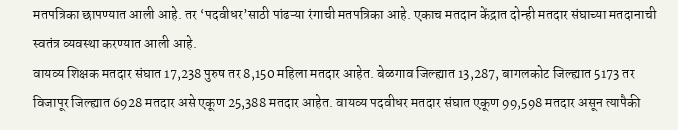मतपत्रिका छापण्यात आली आहे. तर ‘पदवीधर’साठी पांढऱ्या रंगाची मतपत्रिका आहे. एकाच मतदान केंद्रात दोन्ही मतदार संघाच्या मतदानाची स्वतंत्र व्यवस्था करण्यात आली आहे.
वायव्य शिक्षक मतदार संघात 17,238 पुरुष तर 8,150 महिला मतदार आहेत. बेळगाव जिल्ह्यात 13,287, बागलकोट जिल्ह्यात 5173 तर विजापूर जिल्ह्यात 6928 मतदार असे एकूण 25,388 मतदार आहेत. वायव्य पदवीधर मतदार संघात एकूण 99,598 मतदार असून त्यापैकी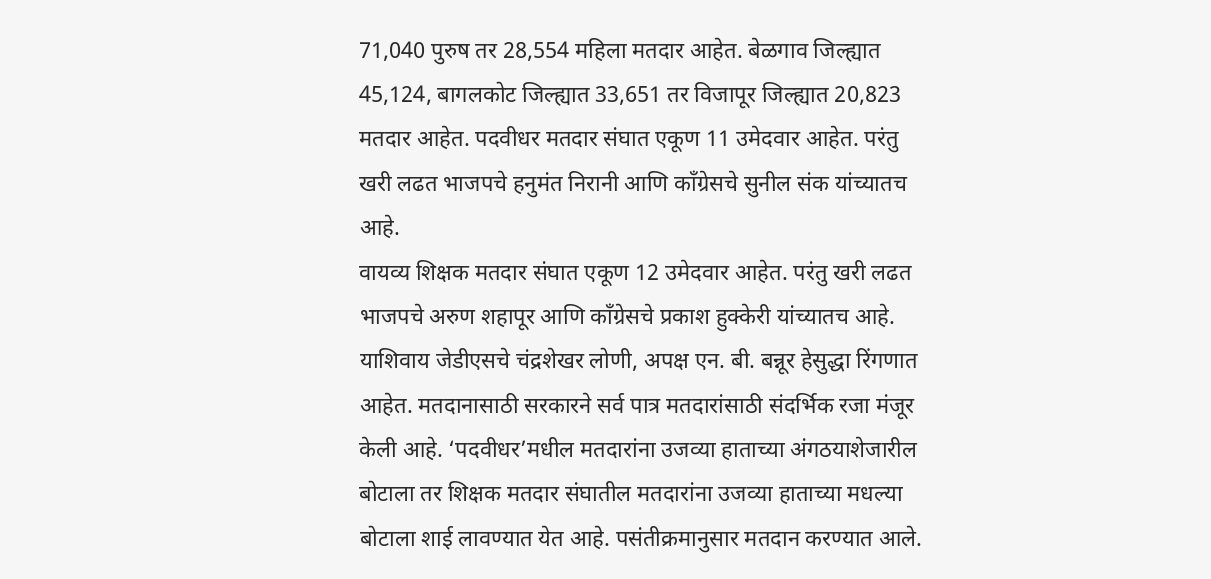71,040 पुरुष तर 28,554 महिला मतदार आहेत. बेळगाव जिल्ह्यात 45,124, बागलकोट जिल्ह्यात 33,651 तर विजापूर जिल्ह्यात 20,823 मतदार आहेत. पदवीधर मतदार संघात एकूण 11 उमेदवार आहेत. परंतु खरी लढत भाजपचे हनुमंत निरानी आणि काँग्रेसचे सुनील संक यांच्यातच आहे.
वायव्य शिक्षक मतदार संघात एकूण 12 उमेदवार आहेत. परंतु खरी लढत भाजपचे अरुण शहापूर आणि काँग्रेसचे प्रकाश हुक्केरी यांच्यातच आहे. याशिवाय जेडीएसचे चंद्रशेखर लोणी, अपक्ष एन. बी. बन्नूर हेसुद्धा रिंगणात आहेत. मतदानासाठी सरकारने सर्व पात्र मतदारांसाठी संदर्भिक रजा मंजूर केली आहे. ‘पदवीधर’मधील मतदारांना उजव्या हाताच्या अंगठयाशेजारील बोटाला तर शिक्षक मतदार संघातील मतदारांना उजव्या हाताच्या मधल्या बोटाला शाई लावण्यात येत आहे. पसंतीक्रमानुसार मतदान करण्यात आले.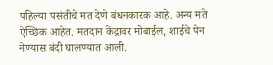पहिल्या पसंतीचे मत देणे बंधनकारक आहे. अन्य मते ऐच्छिक आहेत. मतदान केंद्रावर मोबाईल, शाईचे पेन नेण्यास बंदी घालण्यात आली.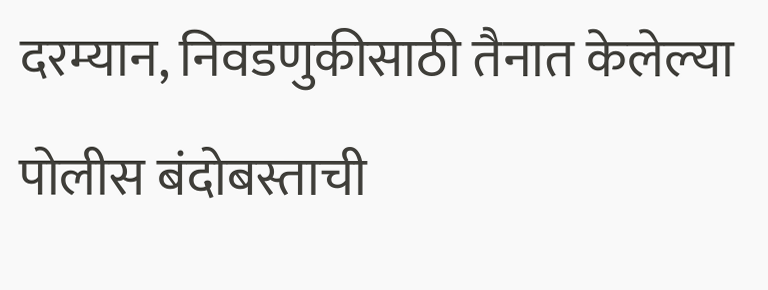दरम्यान, निवडणुकीसाठी तैनात केलेल्या पोलीस बंदोबस्ताची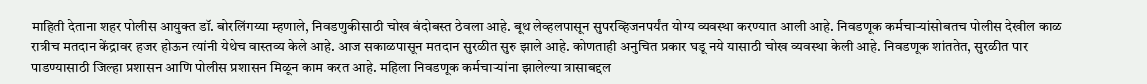माहिती देताना शहर पोलीस आयुक्त डॉ. बोरलिंगय्या म्हणाले, निवडणुकीसाठी चोख बंदोबस्त ठेवला आहे. बूथ लेव्हलपासून सुपरव्हिजनपर्यंत योग्य व्यवस्था करण्यात आली आहे. निवडणूक कर्मचाऱ्यांसोबतच पोलीस देखील काळ रात्रीच मतदान केंद्रावर हजर होऊन त्यांनी येथेच वास्तव्य केले आहे. आज सकाळपासून मतदान सुरळीत सुरु झाले आहे. कोणताही अनुचित प्रकार घडू नये यासाठी चोख व्यवस्था केली आहे. निवडणूक शांततेत, सुरळीत पार पाडण्यासाठी जिल्हा प्रशासन आणि पोलीस प्रशासन मिळून काम करत आहे. महिला निवडणूक कर्मचाऱ्यांना झालेल्या त्रासाबद्दल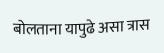बोलताना यापुढे असा त्रास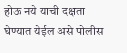होऊ नये याची दक्षता घेण्यात येईल असे पोलीस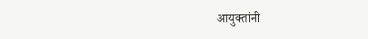आयुक्तांनी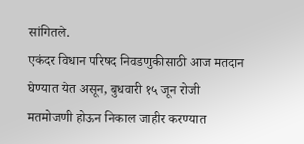सांगितले.
एकंदर विधान परिषद निवडणुकीसाठी आज मतदान घेण्यात येत असून, बुधवारी १५ जून रोजी मतमोजणी होऊन निकाल जाहीर करण्यात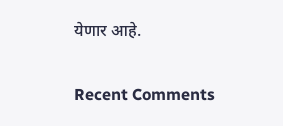येणार आहे.


Recent Comments